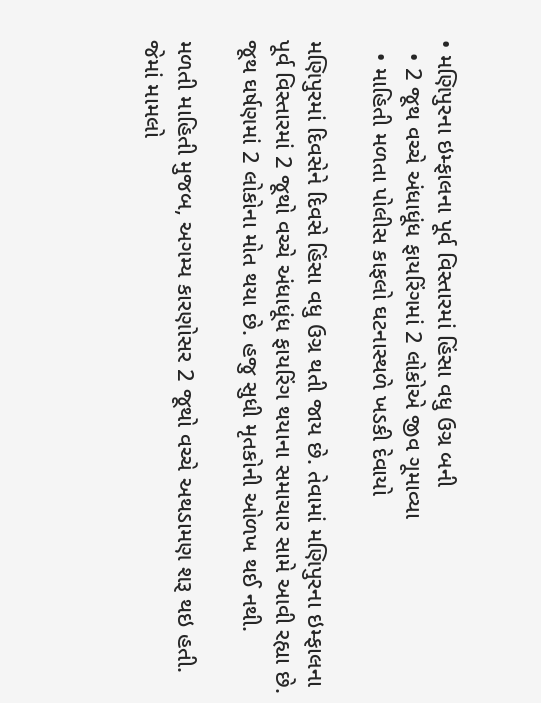• મણિપુરના ઇમ્ફાલના પૂર્વ વિસ્તારમાં હિંસા વધુ ઉગ્ર બની
  • 2 જૂથ વચ્ચે અંધાધૂંધ ફાયરિંગમાં 2 લોકોએ જીવ ગૂમાવ્યા
  • માહિતી મળતા પોલીસ કાફલો ઘટનાસ્થળે ખડકી દેવાયો

મણિપુરમાં દિવસેને દિવસે હિંસા વધુ ઉગ્ર થતી જાય છે. તેવામાં મણિપુરના ઇમ્ફાલના પૂર્વ વિસ્તારમાં 2 જૂથો વચ્ચે અંધાધૂંધ ફાયરિંગ થયાના સમાચાર સામે આવી રહ્યા છે. જૂથ ઘર્ષણમાં 2 લોકોના મોત થયા છે. હજુ સુધી મૃતકોની ઓળખ થઈ નથી.

મળતી માહિતી મુજબ, અગમ્ય કારણોસર 2 જૂથો વચ્ચે અથડામણ શરૂ થઇ હતી. જેમાં મામલો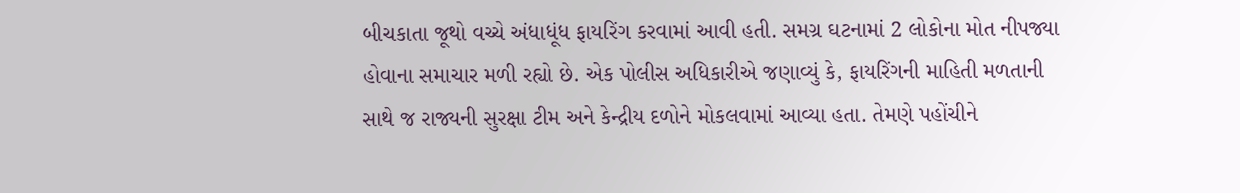બીચકાતા જૂથો વચ્ચે અંધાધૂંધ ફાયરિંગ કરવામાં આવી હતી. સમગ્ર ઘટનામાં 2 લોકોના મોત નીપજ્યા હોવાના સમાચાર મળી રહ્યો છે. એક પોલીસ અધિકારીએ જણાવ્યું કે, ફાયરિંગની માહિતી મળતાની સાથે જ રાજ્યની સુરક્ષા ટીમ અને કેન્દ્રીય દળોને મોકલવામાં આવ્યા હતા. તેમણે પહોંચીને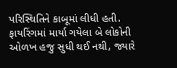પરિસ્થિતિને કાબૂમાં લીધી હતી. ફાયરિંગમાં માર્યા ગયેલા બે લોકોની ઓળખ હજુ સુધી થઈ નથી, જ્યારે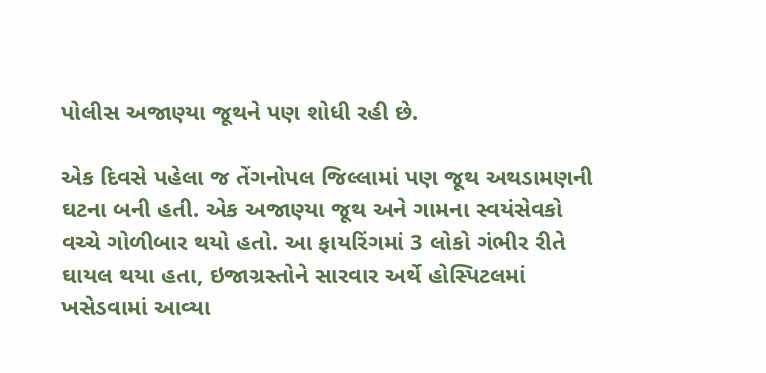પોલીસ અજાણ્યા જૂથને પણ શોધી રહી છે.

એક દિવસે પહેલા જ તેંગનોપલ જિલ્લામાં પણ જૂથ અથડામણની ઘટના બની હતી. એક અજાણ્યા જૂથ અને ગામના સ્વયંસેવકો વચ્ચે ગોળીબાર થયો હતો. આ ફાયરિંગમાં 3 લોકો ગંભીર રીતે ઘાયલ થયા હતા, ઇજાગ્રસ્તોને સારવાર અર્થે હોસ્પિટલમાં ખસેડવામાં આવ્યા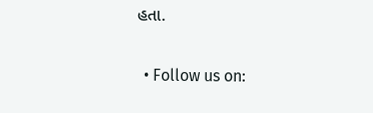હતા.

  • Follow us on: